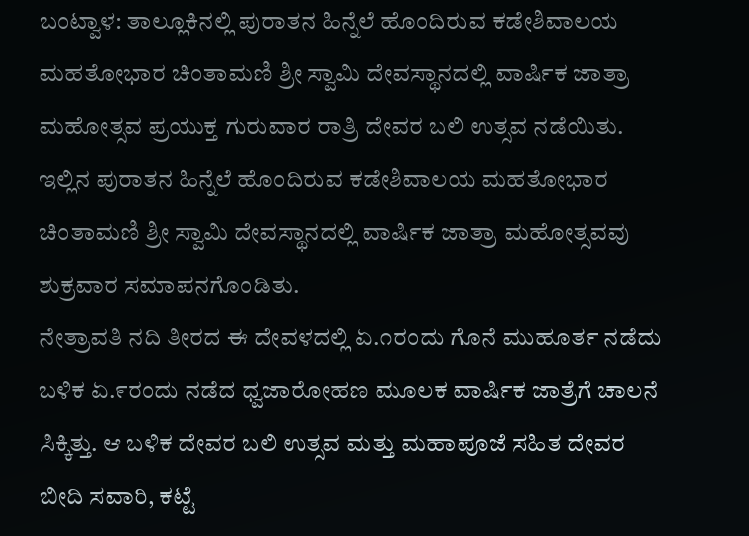ಬಂಟ್ವಾಳ: ತಾಲ್ಲೂಕಿನಲ್ಲಿ ಪುರಾತನ ಹಿನ್ನೆಲೆ ಹೊಂದಿರುವ ಕಡೇಶಿವಾಲಯ ಮಹತೋಭಾರ ಚಿಂತಾಮಣಿ ಶ್ರೀ ಸ್ವಾಮಿ ದೇವಸ್ಥಾನದಲ್ಲಿ ವಾರ್ಷಿಕ ಜಾತ್ರಾ ಮಹೋತ್ಸವ ಪ್ರಯುಕ್ತ ಗುರುವಾರ ರಾತ್ರಿ ದೇವರ ಬಲಿ ಉತ್ಸವ ನಡೆಯಿತು.
ಇಲ್ಲಿನ ಪುರಾತನ ಹಿನ್ನೆಲೆ ಹೊಂದಿರುವ ಕಡೇಶಿವಾಲಯ ಮಹತೋಭಾರ ಚಿಂತಾಮಣಿ ಶ್ರೀ ಸ್ವಾಮಿ ದೇವಸ್ಥಾನದಲ್ಲಿ ವಾರ್ಷಿಕ ಜಾತ್ರಾ ಮಹೋತ್ಸವವು ಶುಕ್ರವಾರ ಸಮಾಪನಗೊಂಡಿತು.
ನೇತ್ರಾವತಿ ನದಿ ತೀರದ ಈ ದೇವಳದಲ್ಲಿ ಏ.೧ರಂದು ಗೊನೆ ಮುಹೂರ್ತ ನಡೆದು ಬಳಿಕ ಏ.೯ರಂದು ನಡೆದ ಧ್ವಜಾರೋಹಣ ಮೂಲಕ ವಾರ್ಷಿಕ ಜಾತ್ರೆಗೆ ಚಾಲನೆ ಸಿಕ್ಕಿತ್ತು. ಆ ಬಳಿಕ ದೇವರ ಬಲಿ ಉತ್ಸವ ಮತ್ತು ಮಹಾಪೂಜೆ ಸಹಿತ ದೇವರ ಬೀದಿ ಸವಾರಿ, ಕಟ್ಟೆ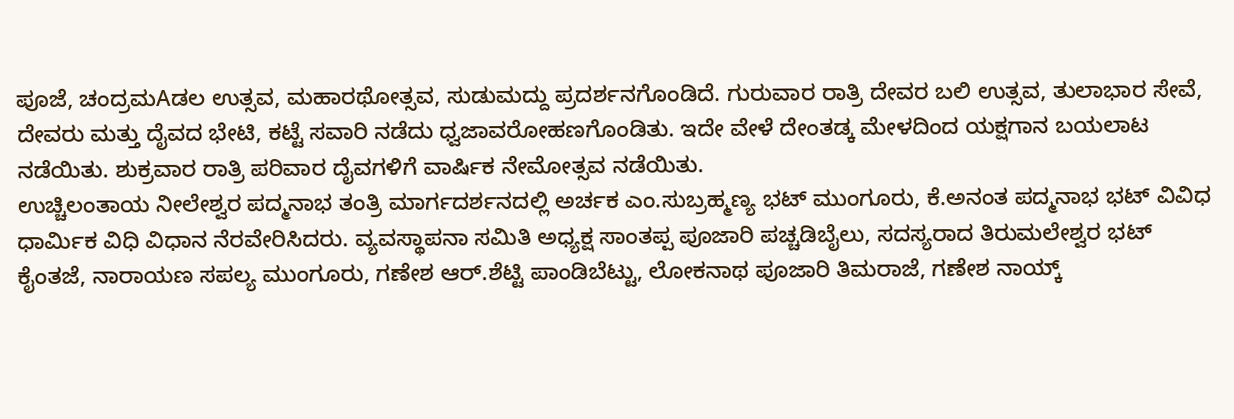ಪೂಜೆ, ಚಂದ್ರಮAಡಲ ಉತ್ಸವ, ಮಹಾರಥೋತ್ಸವ, ಸುಡುಮದ್ದು ಪ್ರದರ್ಶನಗೊಂಡಿದೆ. ಗುರುವಾರ ರಾತ್ರಿ ದೇವರ ಬಲಿ ಉತ್ಸವ, ತುಲಾಭಾರ ಸೇವೆ,
ದೇವರು ಮತ್ತು ದೈವದ ಭೇಟಿ, ಕಟ್ಟೆ ಸವಾರಿ ನಡೆದು ಧ್ವಜಾವರೋಹಣಗೊಂಡಿತು. ಇದೇ ವೇಳೆ ದೇಂತಡ್ಕ ಮೇಳದಿಂದ ಯಕ್ಷಗಾನ ಬಯಲಾಟ ನಡೆಯಿತು. ಶುಕ್ರವಾರ ರಾತ್ರಿ ಪರಿವಾರ ದೈವಗಳಿಗೆ ವಾರ್ಷಿಕ ನೇಮೋತ್ಸವ ನಡೆಯಿತು.
ಉಚ್ಚಿಲಂತಾಯ ನೀಲೇಶ್ವರ ಪದ್ಮನಾಭ ತಂತ್ರಿ ಮಾರ್ಗದರ್ಶನದಲ್ಲಿ ಅರ್ಚಕ ಎಂ.ಸುಬ್ರಹ್ಮಣ್ಯ ಭಟ್ ಮುಂಗೂರು, ಕೆ.ಅನಂತ ಪದ್ಮನಾಭ ಭಟ್ ವಿವಿಧ ಧಾರ್ಮಿಕ ವಿಧಿ ವಿಧಾನ ನೆರವೇರಿಸಿದರು. ವ್ಯವಸ್ಥಾಪನಾ ಸಮಿತಿ ಅಧ್ಯಕ್ಷ ಸಾಂತಪ್ಪ ಪೂಜಾರಿ ಪಚ್ಚಡಿಬೈಲು, ಸದಸ್ಯರಾದ ತಿರುಮಲೇಶ್ವರ ಭಟ್ ಕೈಂತಜೆ, ನಾರಾಯಣ ಸಪಲ್ಯ ಮುಂಗೂರು, ಗಣೇಶ ಆರ್.ಶೆಟ್ಟಿ ಪಾಂಡಿಬೆಟ್ಟು, ಲೋಕನಾಥ ಪೂಜಾರಿ ತಿಮರಾಜೆ, ಗಣೇಶ ನಾಯ್ಕ್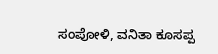ಸಂಪೋಳಿ, ವನಿತಾ ಕೂಸಪ್ಪ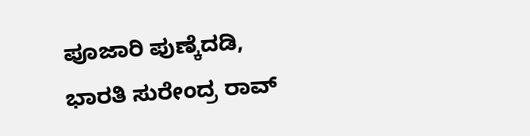ಪೂಜಾರಿ ಪುಣ್ಕೆದಡಿ, ಭಾರತಿ ಸುರೇಂದ್ರ ರಾವ್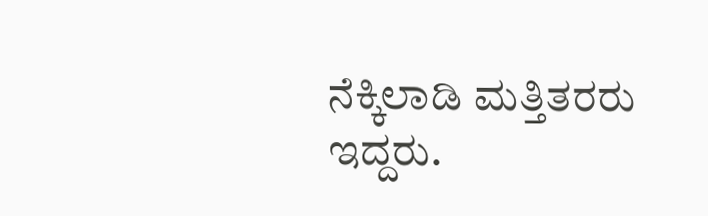ನೆಕ್ಕಿಲಾಡಿ ಮತ್ತಿತರರು ಇದ್ದರು.